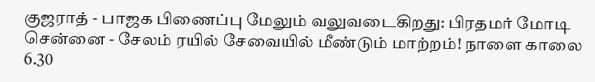குஜராத் - பாஜக பிணைப்பு மேலும் வலுவடைகிறது: பிரதமர் மோடி சென்னை - சேலம் ரயில் சேவையில் மீண்டும் மாற்றம்! நாளை காலை 6.30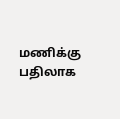மணிக்கு பதிலாக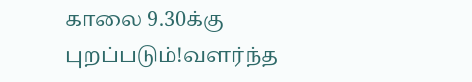காலை 9.30க்கு புறப்படும்!வளர்ந்த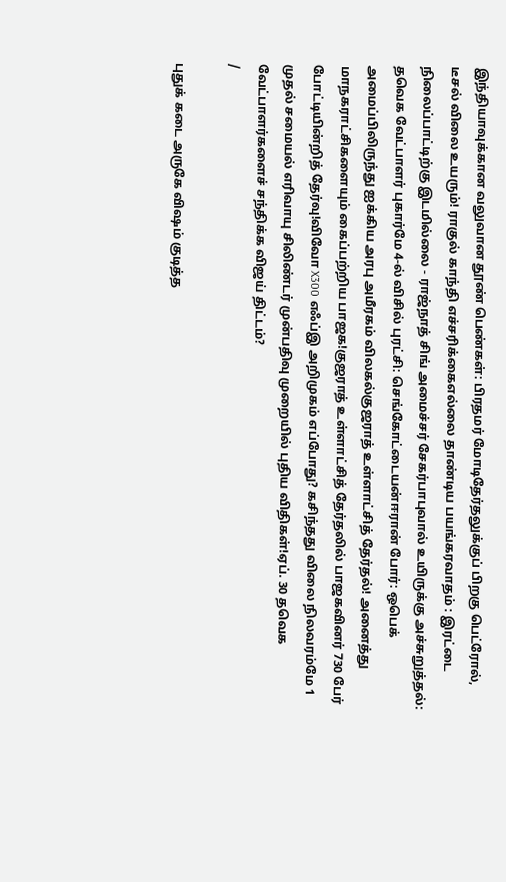இந்தியாவுக்கான வலுவான தூண் பெண்கள்: பிரதமர் மோடிதேர்தலுக்குப் பிறகு பெட்ரோல், டீசல் விலை உயரும்! ராகுல் காந்தி எச்சரிக்கைஎல்லை தாண்டிய பயங்கரவாதம் : இரட்டை நிலைப்பாட்டிற்கு இடமில்லை - ராஜ்நாத் சிங் அமைச்சர் சேகர்பாபுவால் உயிருக்கு அச்சுறுத்தல்: தவெக வேட்பாளர் புகார்மே 4-ல் விசில் புரட்சி: செங்கோட்டையன்ஈரான் போர்: ஒபெக் அமைப்பிலிருந்து ஐக்கிய அரபு அமீரகம் விலகல்குஜராத் உள்ளாட்சித் தேர்தல்! அனைத்து மாநகராட்சிகளையும் கைப்பற்றிய பாஜக!குஜராத் உள்ளாட்சித் தேர்தலில் பாஜகவினர் 730 பேர் போட்டியின்றித் தேர்வு!விவோ X300 எஃப்இ அறிமுகம் எப்போது? கசிந்தது விலை நிலவரம்மே 1 முதல் சமையல் எரிவாயு சிலிண்டர் முன்பதிவு முறையில் புதிய விதிகள்!ஏப். 30 தவெக வேட்பாளர்களைச் சந்திக்க விஜய் திட்டம்?
/

புதுக் கடை அருகே விஷம் குடித்த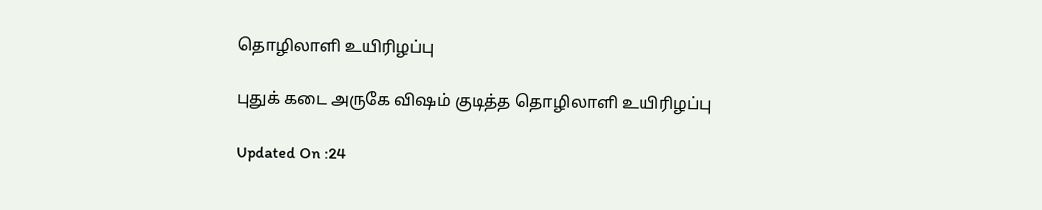தொழிலாளி உயிரிழப்பு

புதுக் கடை அருகே விஷம் குடித்த தொழிலாளி உயிரிழப்பு

Updated On :24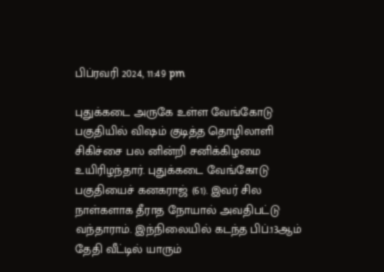பிப்ரவரி 2024, 11:49 pm

புதுக்கடை அருகே உள்ள வேங்கோடு பகுதியில் விஷம் குடித்த தொழிலாளி சிகிச்சை பல னின்றி சனிக்கிழமை உயிரிழந்தார். புதுக்கடை வேங்கோடு பகுதியைச் கனகராஜ் (61). இவர் சில நாள்களாக தீராத நோயால் அவதிபட்டு வந்தாராம். இந்நிலையில் கடந்த பிப்.13ஆம் தேதி வீட்டில் யாரும்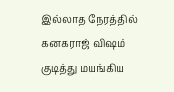இல்லாத நேரத்தில் கனகராஜ் விஷம் குடித்து மயங்கிய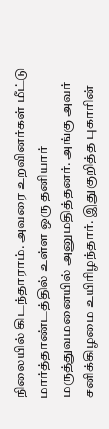நிலையில் கிடந்தாராம். அவரை உறவினர்கள் மீட்டு மார்த்தாண்டத்தில் உள்ள ஒரு தனியார் மருத்துவமனையில் அனுமதித்தனர். அங்கு அவர் சனிக்கிழமை உயிரிழந்தார். இதுகுறித்த புகாரின்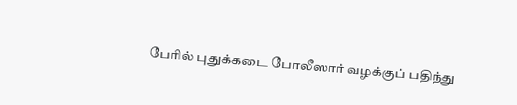பேரில் புதுக்கடை போலீஸார் வழக்குப் பதிந்து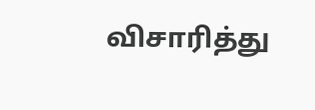விசாரித்து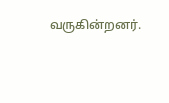வருகின்றனர்.